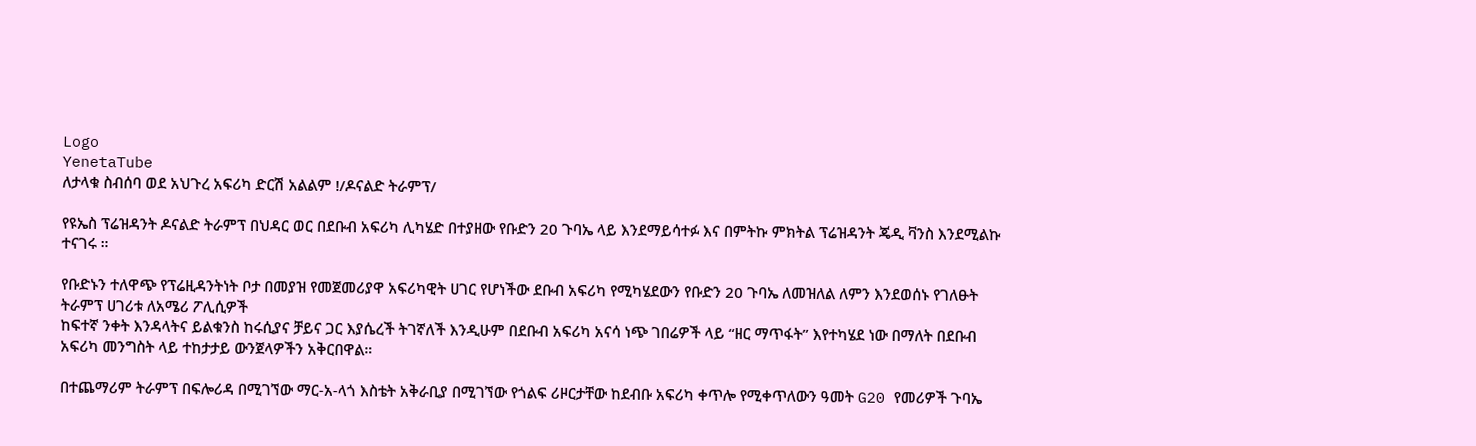Logo
YenetaTube
ለታላቁ ስብሰባ ወደ አህጉረ አፍሪካ ድርሽ አልልም !/ዶናልድ ትራምፕ/

የዩኤስ ፕሬዝዳንት ዶናልድ ትራምፕ በህዳር ወር በደቡብ አፍሪካ ሊካሄድ በተያዘው የቡድን 20 ጉባኤ ላይ እንደማይሳተፉ እና በምትኩ ምክትል ፕሬዝዳንት ጄዲ ቫንስ እንደሚልኩ ተናገሩ ።

የቡድኑን ተለዋጭ የፕሬዚዳንትነት ቦታ በመያዝ የመጀመሪያዋ አፍሪካዊት ሀገር የሆነችው ደቡብ አፍሪካ የሚካሄደውን የቡድን 20 ጉባኤ ለመዝለል ለምን እንደወሰኑ የገለፁት ትራምፕ ሀገሪቱ ለአሜሪ ፖሊሲዎች
ከፍተኛ ንቀት እንዳላትና ይልቁንስ ከሩሲያና ቻይና ጋር እያሴረች ትገኛለች እንዲሁም በደቡብ አፍሪካ አናሳ ነጭ ገበሬዎች ላይ “ዘር ማጥፋት” እየተካሄደ ነው በማለት በደቡብ አፍሪካ መንግስት ላይ ተከታታይ ውንጀላዎችን አቅርበዋል።

በተጨማሪም ትራምፕ በፍሎሪዳ በሚገኘው ማር-አ-ላጎ እስቴት አቅራቢያ በሚገኘው የጎልፍ ሪዞርታቸው ከደብቡ አፍሪካ ቀጥሎ የሚቀጥለውን ዓመት G20 የመሪዎች ጉባኤ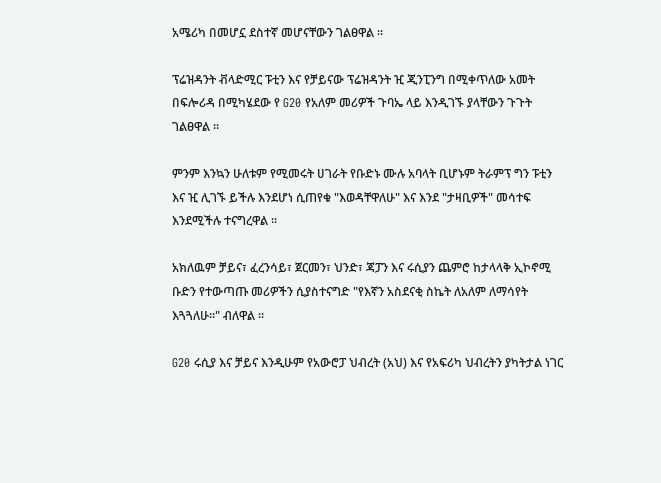አሜሪካ በመሆኗ ደስተኛ መሆናቸውን ገልፀዋል ።

ፕሬዝዳንት ቭላድሚር ፑቲን እና የቻይናው ፕሬዝዳንት ዢ ጂንፒንግ በሚቀጥለው አመት በፍሎሪዳ በሚካሄደው የ G20 የአለም መሪዎች ጉባኤ ላይ እንዲገኙ ያላቸውን ጉጉት ገልፀዋል ።

ምንም እንኳን ሁለቱም የሚመሩት ሀገራት የቡድኑ ሙሉ አባላት ቢሆኑም ትራምፕ ግን ፑቲን እና ዢ ሊገኙ ይችሉ እንደሆነ ሲጠየቁ "እወዳቸዋለሁ" እና እንደ "ታዛቢዎች" መሳተፍ እንደሚችሉ ተናግረዋል ።

አክለዉም ቻይና፣ ፈረንሳይ፣ ጀርመን፣ ህንድ፣ ጃፓን እና ሩሲያን ጨምሮ ከታላላቅ ኢኮኖሚ ቡድን የተውጣጡ መሪዎችን ሲያስተናግድ "የእኛን አስደናቂ ስኬት ለአለም ለማሳየት እጓጓለሁ።" ብለዋል ።

G20 ሩሲያ እና ቻይና እንዲሁም የአውሮፓ ህብረት (አህ) እና የአፍሪካ ህብረትን ያካትታል ነገር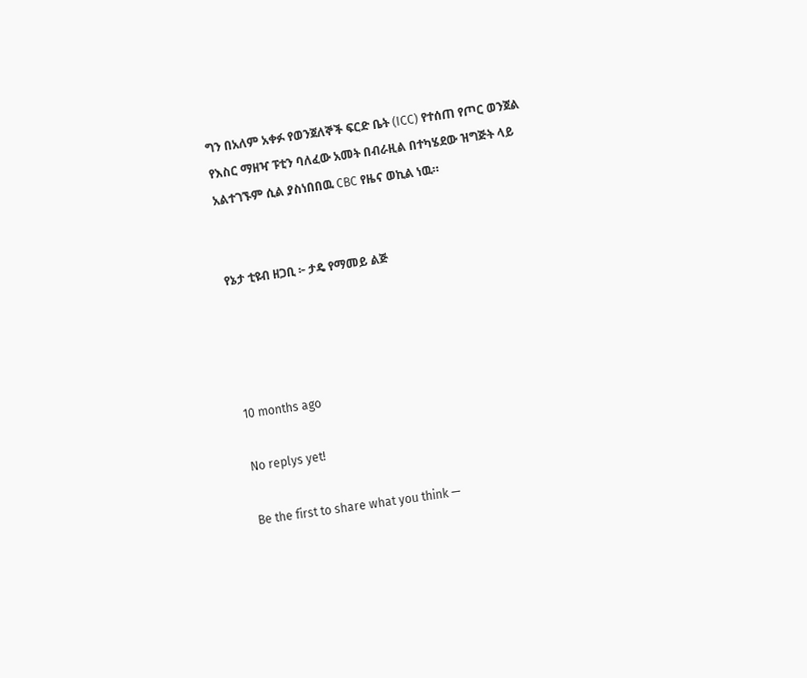ግን በአለም አቀፉ የወንጀለኞች ፍርድ ቤት (ICC) የተሰጠ የጦር ወንጀል የእስር ማዘዣ ፑቲን ባለፈው አመት በብራዚል በተካሄደው ዝግጅት ላይ አልተገኙም ሲል ያስነበበዉ CBC የዜና ወኪል ነዉ።


የኔታ ቲዩብ ዘጋቢ ፦ ታዴ የማመይ ልጅ




10 months ago

No replys yet!

Be the first to share what you think —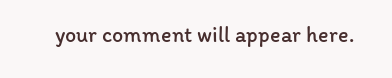your comment will appear here.